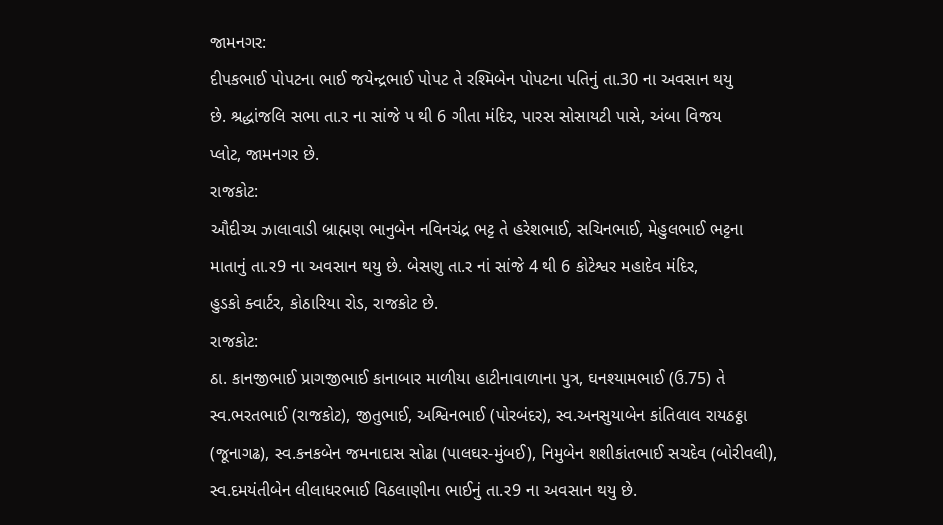જામનગર:
દીપકભાઈ પોપટના ભાઈ જયેન્દ્રભાઈ પોપટ તે રશ્મિબેન પોપટના પતિનું તા.30 ના અવસાન થયુ
છે. શ્રદ્ધાંજલિ સભા તા.ર ના સાંજે પ થી 6 ગીતા મંદિર, પારસ સોસાયટી પાસે, અંબા વિજય
પ્લોટ, જામનગર છે.
રાજકોટ:
ઔદીચ્ય ઝાલાવાડી બ્રાહ્મણ ભાનુબેન નવિનચંદ્ર ભટ્ટ તે હરેશભાઈ, સચિનભાઈ, મેહુલભાઈ ભટ્ટના
માતાનું તા.ર9 ના અવસાન થયુ છે. બેસણુ તા.ર નાં સાંજે 4 થી 6 કોટેશ્વર મહાદેવ મંદિર,
હુડકો ક્વાર્ટર, કોઠારિયા રોડ, રાજકોટ છે.
રાજકોટ:
ઠા. કાનજીભાઈ પ્રાગજીભાઈ કાનાબાર માળીયા હાટીનાવાળાના પુત્ર, ઘનશ્યામભાઈ (ઉ.75) તે
સ્વ.ભરતભાઈ (રાજકોટ), જીતુભાઈ, અશ્વિનભાઈ (પોરબંદર), સ્વ.અનસુયાબેન કાંતિલાલ રાયઠઠ્ઠા
(જૂનાગઢ), સ્વ.કનકબેન જમનાદાસ સોઢા (પાલઘર-મુંબઈ), નિમુબેન શશીકાંતભાઈ સચદેવ (બોરીવલી),
સ્વ.દમયંતીબેન લીલાધરભાઈ વિઠલાણીના ભાઈનું તા.ર9 ના અવસાન થયુ છે.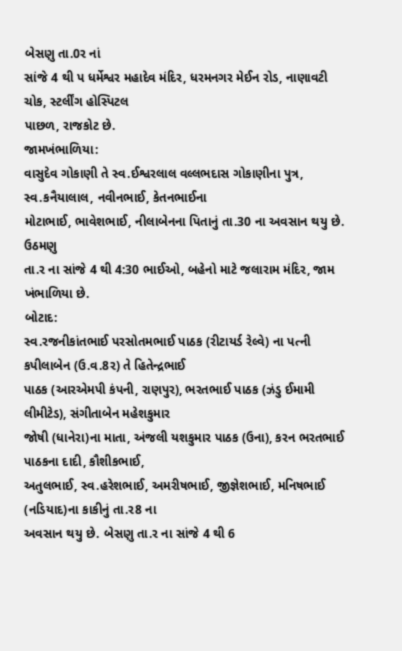બેસણુ તા.0ર નાં
સાંજે 4 થી પ ધર્મેશ્વર મહાદેવ મંદિર, ધરમનગર મેઈન રોડ, નાણાવટી ચોક, સ્ટર્લીંગ હોસ્પિટલ
પાછળ, રાજકોટ છે.
જામખંભાળિયા:
વાસુદેવ ગોકાણી તે સ્વ.ઈશ્વરલાલ વલ્લભદાસ ગોકાણીના પુત્ર, સ્વ.કનૈયાલાલ, નવીનભાઈ, કેતનભાઈના
મોટાભાઈ, ભાવેશભાઈ, નીલાબેનના પિતાનું તા.30 ના અવસાન થયુ છે. ઉઠમણુ
તા.ર ના સાંજે 4 થી 4:30 ભાઈઓ, બહેનો માટે જલારામ મંદિર, જામ ખંભાળિયા છે.
બોટાદ:
સ્વ.રજનીકાંતભાઈ પરસોતમભાઈ પાઠક (રીટાયર્ડ રેલ્વે) ના પત્ની કપીલાબેન (ઉ.વ.8ર) તે હિતેન્દ્રભાઈ
પાઠક (આરએમપી કંપની, રાણપુર), ભરતભાઈ પાઠક (ઝંડુ ઈમામી લીમીટેડ), સંગીતાબેન મહેશકુમાર
જોષી (ધાનેરા)ના માતા, અંજલી યશકુમાર પાઠક (ઉના), કરન ભરતભાઈ પાઠકના દાદી, કૌશીકભાઈ,
અતુલભાઈ, સ્વ.હરેશભાઈ, અમરીષભાઈ, જીજ્ઞેશભાઈ, મનિષભાઈ (નડિયાદ)ના કાકીનું તા.ર8 ના
અવસાન થયુ છે. બેસણુ તા.ર ના સાંજે 4 થી 6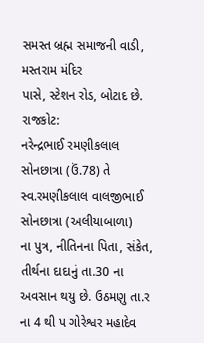સમસ્ત બ્રહ્મ સમાજની વાડી, મસ્તરામ મંદિર
પાસે, સ્ટેશન રોડ, બોટાદ છે.
રાજકોટ:
નરેન્દ્રભાઈ રમણીકલાલ સોનછાત્રા (ઉં.78) તે સ્વ.રમણીકલાલ વાલજીભાઈ સોનછાત્રા (અલીયાબાળા)
ના પુત્ર, નીતિનના પિતા, સંકેત, તીર્થના દાદાનું તા.30 ના અવસાન થયુ છે. ઉઠમણુ તા.ર
ના 4 થી પ ગોરેશ્વર મહાદેવ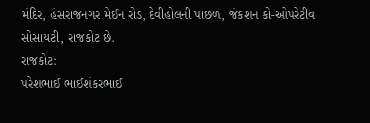મંદિર, હંસરાજનગર મેઈન રોડ, દેવીહોલની પાછળ, જંકશન કો-ઓપરેટીવ
સોસાયટી, રાજકોટ છે.
રાજકોટ:
પરેશભાઈ ભાઈશંકરભાઈ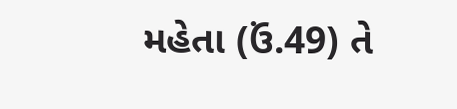મહેતા (ઉં.49) તે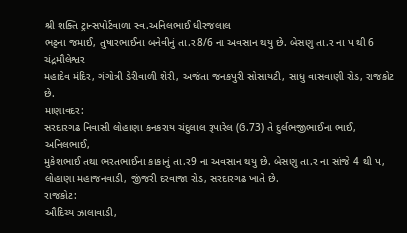શ્રી શક્તિ ટ્રાન્સપોર્ટવાળા સ્વ.અનિલભાઈ ધીરજલાલ
ભટ્ટના જમાઈ, તુષારભાઈના બનેવીનું તા.ર8/6 ના અવસાન થયુ છે. બેસણુ તા.ર ના પ થી 6 ચંદ્રમૌલેશ્વર
મહાદેવ મંદિર, ગંગોત્રી ડેરીવાળી શેરી, અજંતા જનકપુરી સોસાયટી, સાધુ વાસવાણી રોડ, રાજકોટ
છે.
માણાવદર:
સરદારગઢ નિવાસી લોહાણા કનકરાય ચંદુલાલ રૂપારેલ (ઉ.73) તે દુર્લભજીભાઈના ભાઈ, અનિલભાઈ,
મુકેશભાઈ તથા ભરતભાઈના કાકાનું તા.ર9 ના અવસાન થયુ છે. બેસણુ તા.ર ના સાંજે 4 થી પ,
લોહાણા મહાજનવાડી, જીંજરી દરવાજા રોડ, સરદારગઢ ખાતે છે.
રાજકોટ:
ઔદિચ્ય ઝાલાવાડી,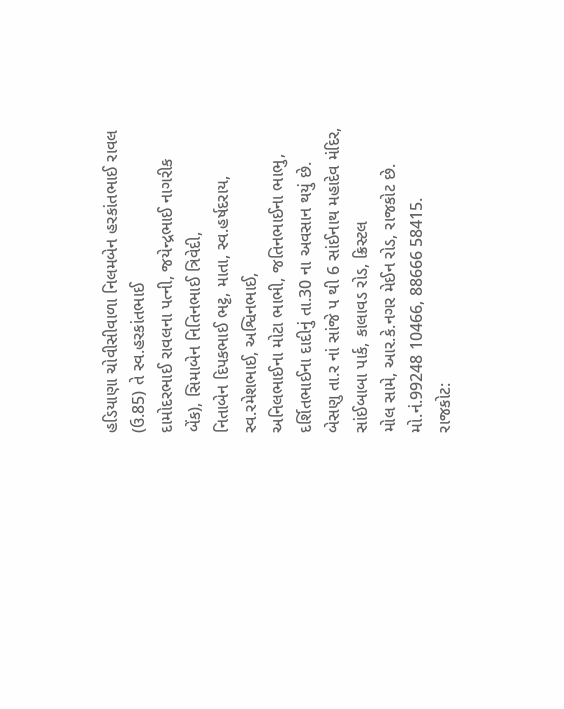હડિયાણા ચોવીસીવાળા નિલમબેન હરકાંતભાઈ રાવલ (ઉ.85) તે સ્વ.હરકાંતભાઈ
દામોદરભાઈ રાવલના પત્ની, જયેન્દ્રભાઈ નાગરીક બેંક), સિમાબેન નિતિનભાઈ ત્રિવેદી,
નિતાબેન દિપકભાઈ ભટ્ટ, માતા, સ્વ.હર્ષદરાય, સ્વ.રમેશભાઈ, અશ્વિનભાઈ,
અનિલભાઈના મોટા ભાભી, જતિનભાઈના ભાભુ, દર્શિતભાઈના દાદીનું તા.30 ના અવસાન થયું છે.
બેસણુ તા.ર નાં સાંજે પ થી 6 સાંઈનાથ મહાદેવ મંદિર, સાંઈબાબા પાર્ક, કાલાવડ રોડ, ક્રિસ્ટલ
મોલ સામે, આર.કે.નગર મેઈન રોડ, રાજકોટ છે. મો.નં.99248 10466, 88666 58415.
રાજકોટ: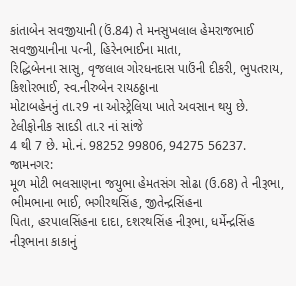કાંતાબેન સવજીયાની (ઉં.84) તે મનસુખલાલ હેમરાજભાઈ સવજીયાનીના પત્ની, હિરેનભાઈના માતા,
રિદ્ધિબેનના સાસુ, વૃજલાલ ગોરધનદાસ પાઉંની દીકરી, ભુપતરાય, કિશોરભાઈ, સ્વ.નીરુબેન રાયઠઠ્ઠાના
મોટાબહેનનું તા.ર9 ના ઓસ્ટ્રેલિયા ખાતે અવસાન થયુ છે. ટેલીફોનીક સાદડી તા.ર નાં સાંજે
4 થી 7 છે. મો.નં. 98252 99806, 94275 56237.
જામનગર:
મૂળ મોટી ભલસાણના જયુભા હેમતસંગ સોઢા (ઉ.68) તે નીરૂભા, ભીમભાના ભાઈ, ભગીરથસિંહ, જીતેન્દ્રસિંહના
પિતા, હરપાલસિંહના દાદા, દશરથસિંહ નીરૂભા, ધર્મેન્દ્રસિંહ નીરૂભાના કાકાનું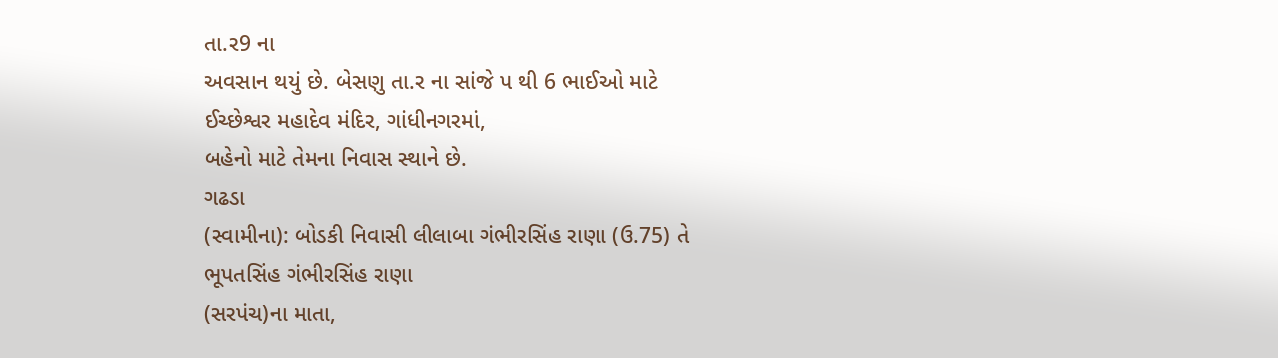તા.ર9 ના
અવસાન થયું છે. બેસણુ તા.ર ના સાંજે પ થી 6 ભાઈઓ માટે ઈચ્છેશ્વર મહાદેવ મંદિર, ગાંધીનગરમાં,
બહેનો માટે તેમના નિવાસ સ્થાને છે.
ગઢડા
(સ્વામીના): બોડકી નિવાસી લીલાબા ગંભીરસિંહ રાણા (ઉ.75) તે ભૂપતસિંહ ગંભીરસિંહ રાણા
(સરપંચ)ના માતા,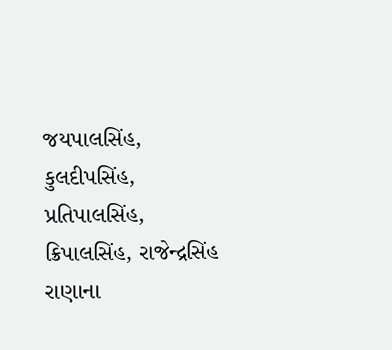જયપાલસિંહ, કુલદીપસિંહ, પ્રતિપાલસિંહ, ક્રિપાલસિંહ, રાજેન્દ્રસિંહ
રાણાના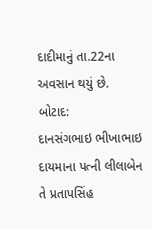દાદીમાનું તા.22ના અવસાન થયું છે.
બોટાદ:
દાનસંગભાઇ ભીખાભાઇ દાયમાના પત્ની લીલાબેન તે પ્રતાપસિંહ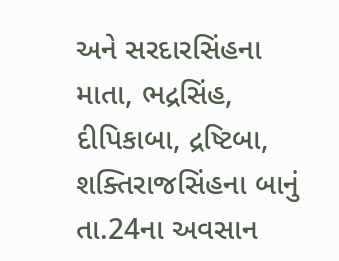અને સરદારસિંહના માતા, ભદ્રસિંહ,
દીપિકાબા, દ્રષ્ટિબા, શક્તિરાજસિંહના બાનું તા.24ના અવસાન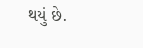થયું છે.